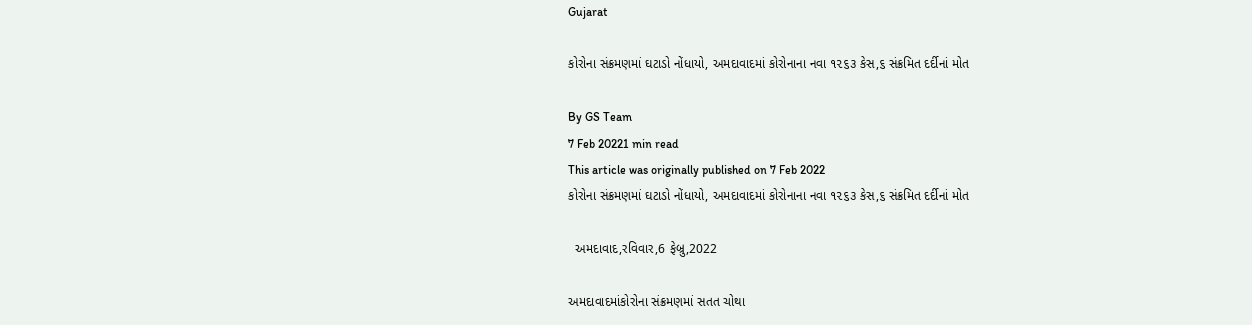Gujarat

કોરોના સંક્રમણમાં ઘટાડો નોંધાયો, અમદાવાદમાં કોરોનાના નવા ૧૨૬૩ કેસ,૬ સંક્રમિત દર્દીનાં મોત

By GS Team
7 Feb 20221 min read
This article was originally published on 7 Feb 2022
કોરોના સંક્રમણમાં ઘટાડો નોંધાયો, અમદાવાદમાં કોરોનાના નવા ૧૨૬૩ કેસ,૬ સંક્રમિત દર્દીનાં મોત

  અમદાવાદ,રવિવાર,6 ફેબ્રુ,2022

અમદાવાદમાંકોરોના સંક્રમણમાં સતત ચોથા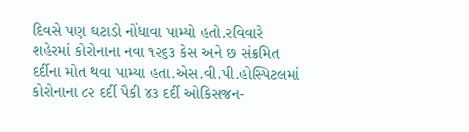દિવસે પણ ઘટાડો નોંધાવા પામ્યો હતો.રવિવારે શહેરમાં કોરોનાના નવા ૧૨૬૩ કેસ અને છ સંક્રમિત દર્દીના મોત થવા પામ્યા હતા.એસ.વી.પી.હોસ્પિટલમાં કોરોનાના ૮૨ દર્દી પૈકી ૪૩ દર્દી ઓકિસજન-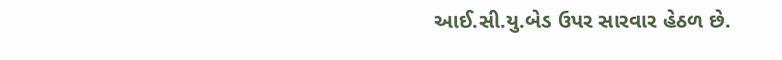આઈ.સી.યુ.બેડ ઉપર સારવાર હેઠળ છે.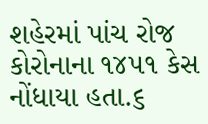શહેરમાં પાંચ રોજ કોરોનાના ૧૪૫૧ કેસ નોંધાયા હતા.૬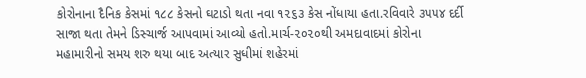કોરોનાના દૈનિક કેસમાં ૧૮૮ કેસનો ઘટાડો થતા નવા ૧૨૬૩ કેસ નોંધાયા હતા.રવિવારે ૩૫૫૪ દર્દી સાજા થતા તેમને ડિસ્ચાર્જ આપવામાં આવ્યો હતો.માર્ચ-૨૦૨૦થી અમદાવાદમાં કોરોના મહામારીનો સમય શરુ થયા બાદ અત્યાર સુધીમાં શહેરમાં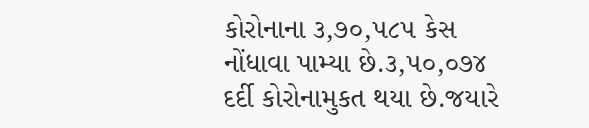કોરોનાના ૩,૭૦,૫૮૫ કેસ નોંધાવા પામ્યા છે.૩,૫૦,૦૭૪ દર્દી કોરોનામુકત થયા છે.જયારે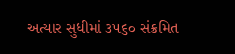અત્યાર સુધીમાં ૩૫૬૦ સંક્રમિત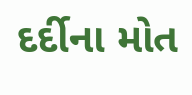દર્દીના મોત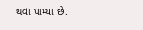થવા પામ્યા છે.